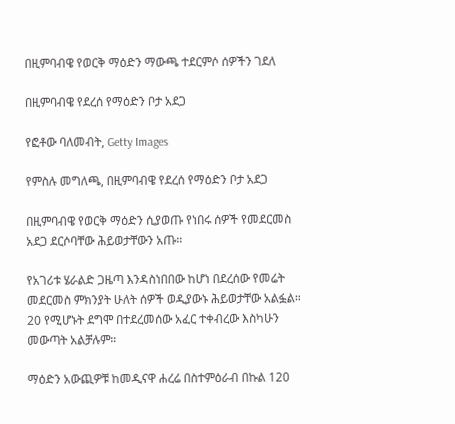በዚምባብዌ የወርቅ ማዕድን ማውጫ ተደርምሶ ሰዎችን ገደለ

በዚምባብዌ የደረሰ የማዕድን ቦታ አደጋ

የፎቶው ባለመብት, Getty Images

የምስሉ መግለጫ, በዚምባብዌ የደረሰ የማዕድን ቦታ አደጋ

በዚምባብዌ የወርቅ ማዕድን ሲያወጡ የነበሩ ሰዎች የመደርመስ አደጋ ደርሶባቸው ሕይወታቸውን አጡ።

የአገሪቱ ሄራልድ ጋዜጣ እንዳስነበበው ከሆነ በደረሰው የመሬት መደርመስ ምክንያት ሁለት ሰዎች ወዲያውኑ ሕይወታቸው አልፏል። 20 የሚሆኑት ደግሞ በተደረመሰው አፈር ተቀብረው እስካሁን መውጣት አልቻሉም።

ማዕድን አውጪዎቹ ከመዲናዋ ሐረሬ በስተምዕራብ በኩል 120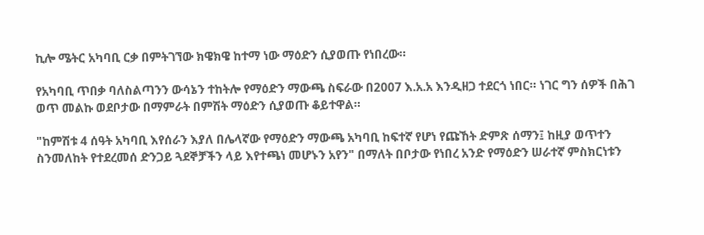ኪሎ ሜትር አካባቢ ርቃ በምትገኘው ክዌክዌ ከተማ ነው ማዕድን ሲያወጡ የነበረው።

የአካባቢ ጥበቃ ባለስልጣንን ውሳኔን ተከትሎ የማዕድን ማውጫ ስፍራው በ2007 እ.አ.አ እንዲዘጋ ተደርጎ ነበር። ነገር ግን ሰዎች በሕገ ወጥ መልኩ ወደቦታው በማምራት በምሽት ማዕድን ሲያወጡ ቆይተዋል።

"ከምሽቱ 4 ሰዓት አካባቢ እየሰራን እያለ በሌላኛው የማዕድን ማውጫ አካባቢ ከፍተኛ የሆነ የጩኸት ድምጽ ሰማን፤ ከዚያ ወጥተን ስንመለከት የተደረመሰ ድንጋይ ጓደኞቻችን ላይ እየተጫነ መሆኑን አየን" በማለት በቦታው የነበረ አንድ የማዕድን ሠራተኛ ምስክርነቱን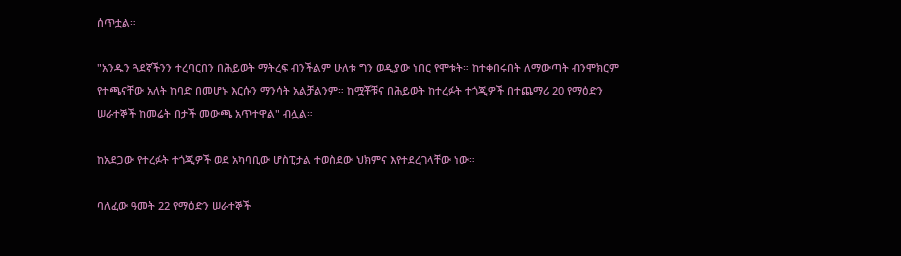ሰጥቷል።

"አንዱን ጓደኛችንን ተረባርበን በሕይወት ማትረፍ ብንችልም ሁለቱ ግን ወዲያው ነበር የሞቱት። ከተቀበሩበት ለማውጣት ብንሞክርም የተጫናቸው አለት ከባድ በመሆኑ እርሱን ማንሳት አልቻልንም። ከሟቾቹና በሕይወት ከተረፉት ተጎጂዎች በተጨማሪ 20 የማዕድን ሠራተኞች ከመሬት በታች መውጫ አጥተዋል" ብሏል።

ከአደጋው የተረፉት ተጎጂዎች ወደ አካባቢው ሆስፒታል ተወስደው ህክምና እየተደረገላቸው ነው።

ባለፈው ዓመት 22 የማዕድን ሠራተኞች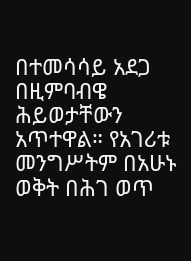በተመሳሳይ አደጋ በዚምባብዌ ሕይወታቸውን አጥተዋል። የአገሪቱ መንግሥትም በአሁኑ ወቅት በሕገ ወጥ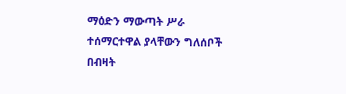ማዕድን ማውጣት ሥራ ተሰማርተዋል ያላቸውን ግለሰቦች በብዛት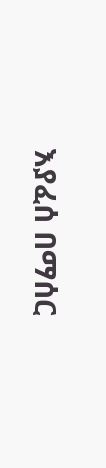እያፈሰ በማሰር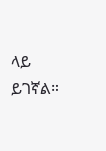ላይ ይገኛል።